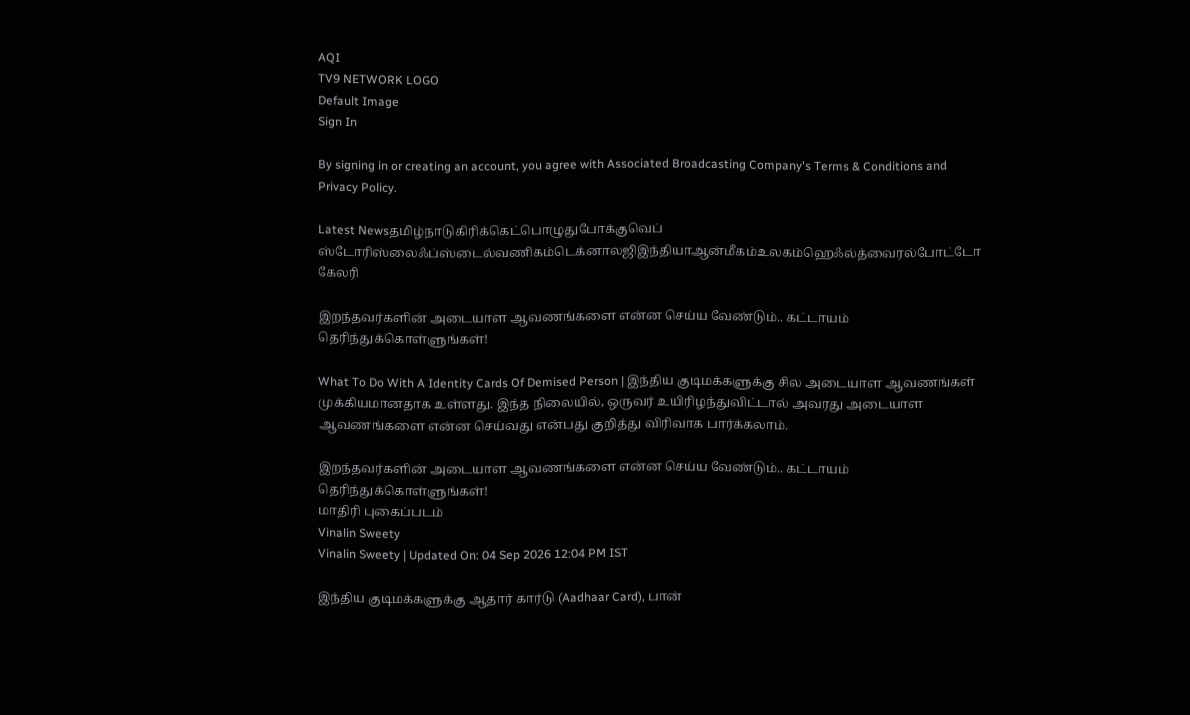AQI
TV9 NETWORK LOGO
Default Image
Sign In

By signing in or creating an account, you agree with Associated Broadcasting Company's Terms & Conditions and Privacy Policy.

Latest Newsதமிழ்நாடுகிரிக்கெட்பொழுதுபோக்குவெப் ஸ்டோரிஸ்லைஃப்ஸ்டைல்வணிகம்டெக்னாலஜிஇந்தியாஆன்மீகம்உலகம்ஹெஃல்த்வைரல்போட்டோ கேலரி

இறந்தவர்களின் அடையாள ஆவணங்களை என்ன செய்ய வேண்டும்.. கட்டாயம் தெரிந்துக்கொள்ளுங்கள்!

What To Do With A Identity Cards Of Demised Person | இந்திய குடிமக்களுக்கு சில அடையாள ஆவணங்கள் முக்கியமானதாக உள்ளது. இந்த நிலையில், ஒருவர் உயிரிழந்துவிட்டால் அவரது அடையாள ஆவணங்களை என்ன செய்வது என்பது குறித்து விரிவாக பார்க்கலாம்.

இறந்தவர்களின் அடையாள ஆவணங்களை என்ன செய்ய வேண்டும்.. கட்டாயம் தெரிந்துக்கொள்ளுங்கள்!
மாதிரி புகைப்படம்
Vinalin Sweety
Vinalin Sweety | Updated On: 04 Sep 2026 12:04 PM IST

இந்திய குடிமக்களுக்கு ஆதார் கார்டு (Aadhaar Card), பான்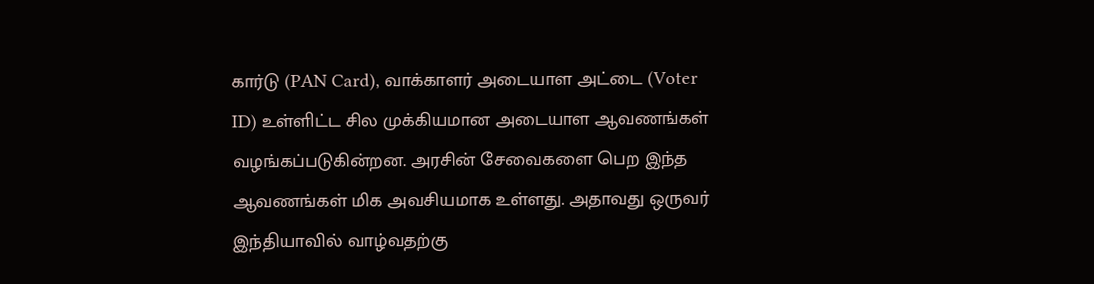கார்டு (PAN Card), வாக்காளர் அடையாள அட்டை (Voter ID) உள்ளிட்ட சில முக்கியமான அடையாள ஆவணங்கள் வழங்கப்படுகின்றன. அரசின் சேவைகளை பெற இந்த ஆவணங்கள் மிக அவசியமாக உள்ளது. அதாவது ஒருவர் இந்தியாவில் வாழ்வதற்கு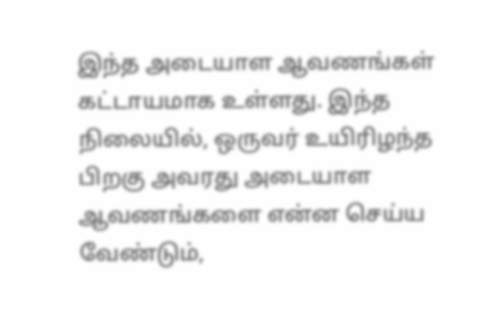இந்த அடையாள ஆவணங்கள் கட்டாயமாக உள்ளது. இந்த நிலையில், ஒருவர் உயிரிழந்த பிறகு அவரது அடையாள ஆவணங்களை என்ன செய்ய வேண்டும்,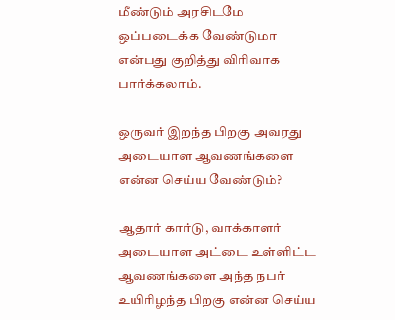மீண்டும் அரசிடமே ஒப்படைக்க வேண்டுமா என்பது குறித்து விரிவாக பார்க்கலாம்.

ஒருவர் இறந்த பிறகு அவரது அடையாள ஆவணங்களை என்ன செய்ய வேண்டும்?

ஆதார் கார்டு, வாக்காளர் அடையாள அட்டை உள்ளிட்ட ஆவணங்களை அந்த நபர் உயிரிழந்த பிறகு என்ன செய்ய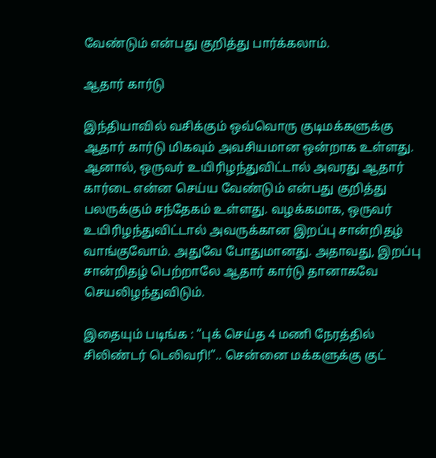வேண்டும் என்பது குறித்து பார்க்கலாம்.

ஆதார் கார்டு

இந்தியாவில் வசிக்கும் ஒவ்வொரு குடிமக்களுக்கு ஆதார் கார்டு மிகவும் அவசியமான ஒன்றாக உள்ளது. ஆனால், ஒருவர் உயிரிழந்துவிட்டால் அவரது ஆதார் கார்டை என்ன செய்ய வேண்டும் என்பது குறித்து பலருக்கும் சந்தேகம் உள்ளது. வழக்கமாக, ஒருவர் உயிரிழந்துவிட்டால் அவருக்கான இறப்பு சான்றிதழ் வாங்குவோம். அதுவே போதுமானது. அதாவது, இறப்பு சான்றிதழ் பெற்றாலே ஆதார் கார்டு தானாகவே செயலிழந்துவிடும்.

இதையும் படிங்க : “புக் செய்த 4 மணி நேரத்தில் சிலிண்டர் டெலிவரி!”.. சென்னை மக்களுக்கு குட்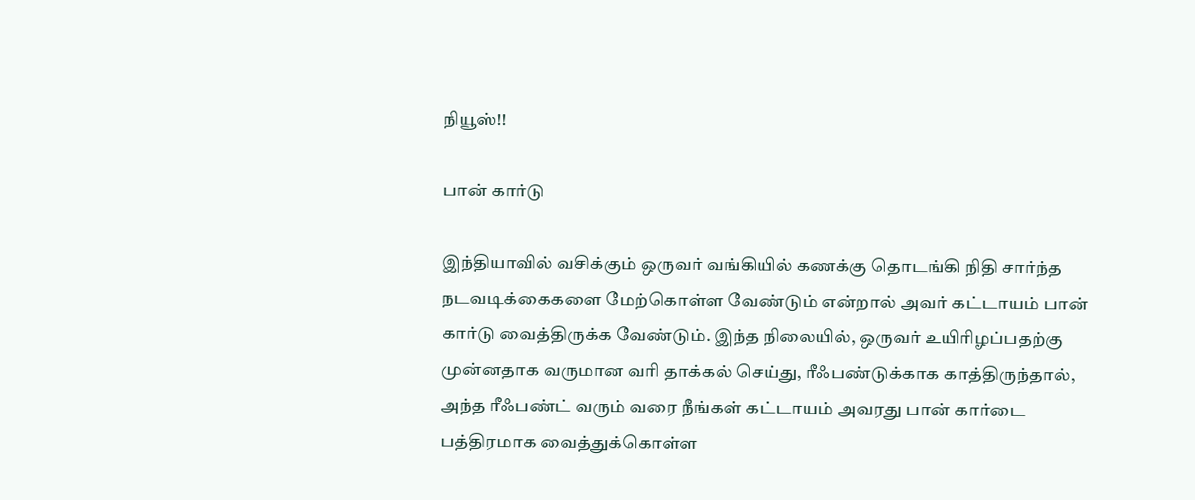நியூஸ்!!

பான் கார்டு

இந்தியாவில் வசிக்கும் ஒருவர் வங்கியில் கணக்கு தொடங்கி நிதி சார்ந்த நடவடிக்கைகளை மேற்கொள்ள வேண்டும் என்றால் அவர் கட்டாயம் பான் கார்டு வைத்திருக்க வேண்டும். இந்த நிலையில், ஒருவர் உயிரிழப்பதற்கு முன்னதாக வருமான வரி தாக்கல் செய்து, ரீஃபண்டுக்காக காத்திருந்தால், அந்த ரீஃபண்ட் வரும் வரை நீங்கள் கட்டாயம் அவரது பான் கார்டை பத்திரமாக வைத்துக்கொள்ள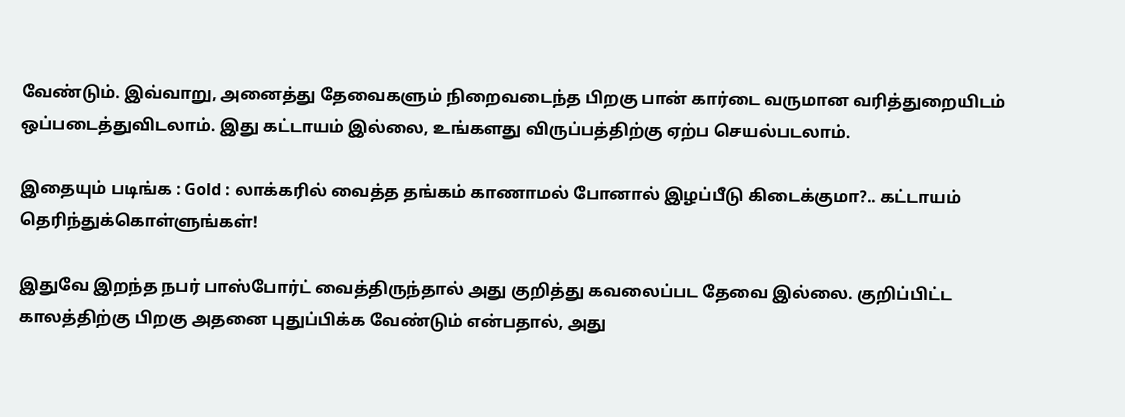வேண்டும். இவ்வாறு, அனைத்து தேவைகளும் நிறைவடைந்த பிறகு பான் கார்டை வருமான வரித்துறையிடம் ஒப்படைத்துவிடலாம். இது கட்டாயம் இல்லை, உங்களது விருப்பத்திற்கு ஏற்ப செயல்படலாம்.

இதையும் படிங்க : Gold : லாக்கரில் வைத்த தங்கம் காணாமல் போனால் இழப்பீடு கிடைக்குமா?.. கட்டாயம் தெரிந்துக்கொள்ளுங்கள்!

இதுவே இறந்த நபர் பாஸ்போர்ட் வைத்திருந்தால் அது குறித்து கவலைப்பட தேவை இல்லை. குறிப்பிட்ட காலத்திற்கு பிறகு அதனை புதுப்பிக்க வேண்டும் என்பதால், அது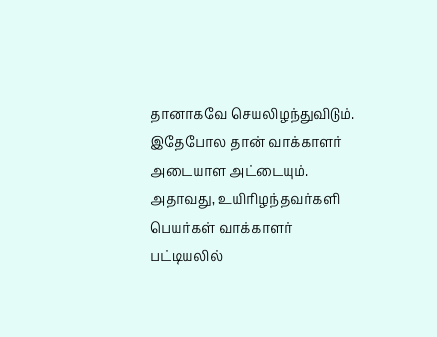தானாகவே செயலிழந்துவிடும். இதேபோல தான் வாக்காளர் அடையாள அட்டையும். அதாவது, உயிரிழந்தவர்களி பெயர்கள் வாக்காளர் பட்டியலில்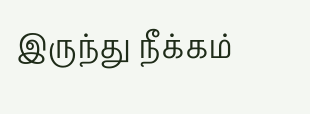இருந்து நீக்கம்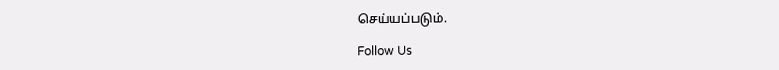செய்யப்படும்.

Follow Us